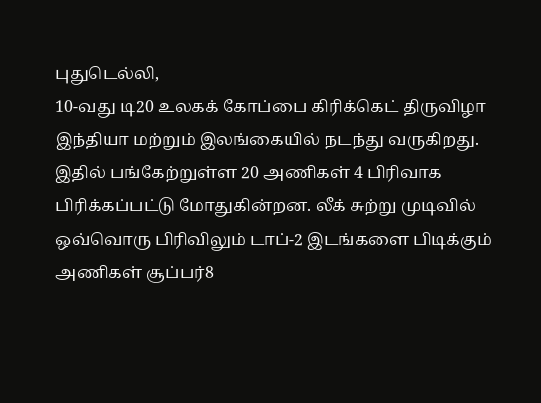புதுடெல்லி,
10-வது டி20 உலகக் கோப்பை கிரிக்கெட் திருவிழா இந்தியா மற்றும் இலங்கையில் நடந்து வருகிறது. இதில் பங்கேற்றுள்ள 20 அணிகள் 4 பிரிவாக பிரிக்கப்பட்டு மோதுகின்றன. லீக் சுற்று முடிவில் ஒவ்வொரு பிரிவிலும் டாப்-2 இடங்களை பிடிக்கும் அணிகள் சூப்பர்8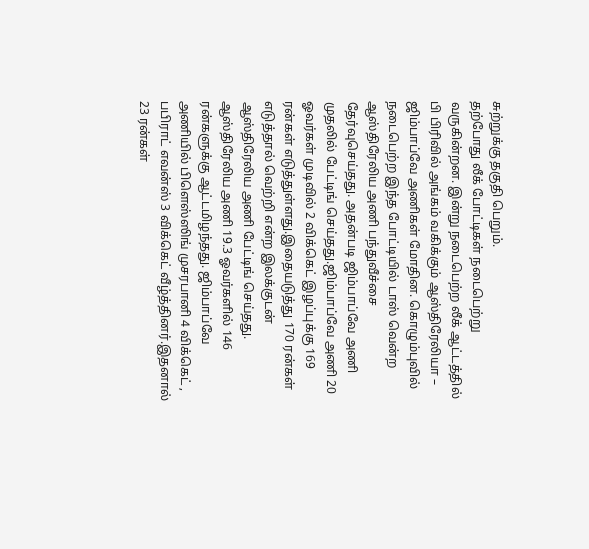சுற்றுக்கு தகுதி பெறும்.
தற்போது லீக் போட்டிகள் நடைபெற்று வருகின்றன. இன்று நடைபெற்ற லீக் ஆட்டத்தில் பி பிரிவில் அங்கம் வகிக்கும் ஆஸ்திரேலியா – ஜிம்பாப்வே அணிகள் மோதின. கொழும்புவில் நடைபெற்ற இந்த போட்டியில் டாஸ் வென்ற ஆஸ்திரேலிய அணி பந்துவீச்சை தேர்வுசெய்தது. அதன்படி ஜிம்பாப்வே அணி முதலில் பேட்டிங் செய்தது.ஜிம்பாப்வே அணி 20 ஓவர்கள் முடிவில் 2 விக்கெட் இழப்புக்கு 169 ரன்கள் எடுத்துள்ளது.இதையடுத்து 170 ரன்கள் எடுத்தால் வெற்றி என்ற இலக்குடன் ஆஸ்திரேலிய அணி பேட்டிங் செய்தது. ஆஸ்திரேலிய அணி 19.3 ஓவர்களில் 146 ரன்களுக்கு ஆட்டமிழந்தது. ஜிம்பாப்வே அணியில் பிளெஸ்ஸிங் முசரபானி 4 விக்கெட் , பபிராட் எவன்ஸ் 3 விக்கெட் வீழ்த்தினர்.இதனால் 23 ரன்கள்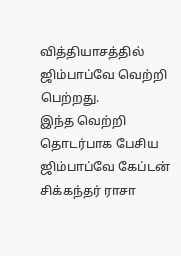வித்தியாசத்தில் ஜிம்பாப்வே வெற்றி பெற்றது.
இந்த வெற்றி தொடர்பாக பேசிய ஜிம்பாப்வே கேப்டன் சிக்கந்தர் ராசா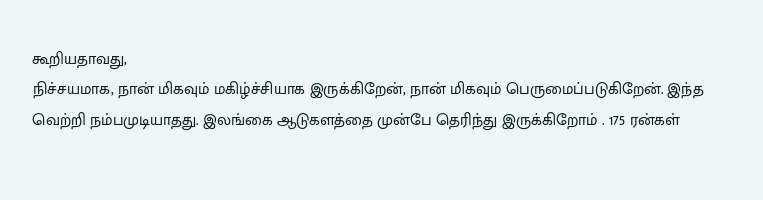கூறியதாவது,
நிச்சயமாக, நான் மிகவும் மகிழ்ச்சியாக இருக்கிறேன், நான் மிகவும் பெருமைப்படுகிறேன். இந்த வெற்றி நம்பமுடியாதது. இலங்கை ஆடுகளத்தை முன்பே தெரிந்து இருக்கிறோம் . 175 ரன்கள்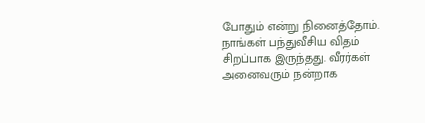போதும் என்று நினைத்தோம்.
நாங்கள் பந்துவீசிய விதம் சிறப்பாக இருந்தது. வீரர்கள் அனைவரும் நன்றாக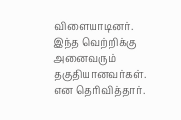விளையாடினர். இந்த வெற்றிக்கு அனைவரும் தகுதியானவர்கள். என தெரிவித்தார்.